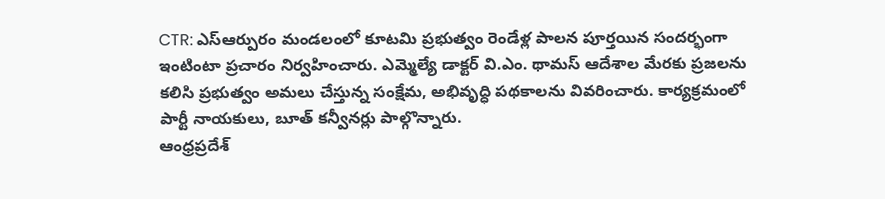CTR: ఎస్ఆర్పురం మండలంలో కూటమి ప్రభుత్వం రెండేళ్ల పాలన పూర్తయిన సందర్భంగా ఇంటింటా ప్రచారం నిర్వహించారు. ఎమ్మెల్యే డాక్టర్ వి.ఎం. థామస్ ఆదేశాల మేరకు ప్రజలను కలిసి ప్రభుత్వం అమలు చేస్తున్న సంక్షేమ, అభివృద్ధి పథకాలను వివరించారు. కార్యక్రమంలో పార్టీ నాయకులు, బూత్ కన్వీనర్లు పాల్గొన్నారు.
ఆంధ్రప్రదేశ్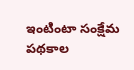ఇంటింటా సంక్షేమ పథకాల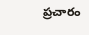ప్రచారం